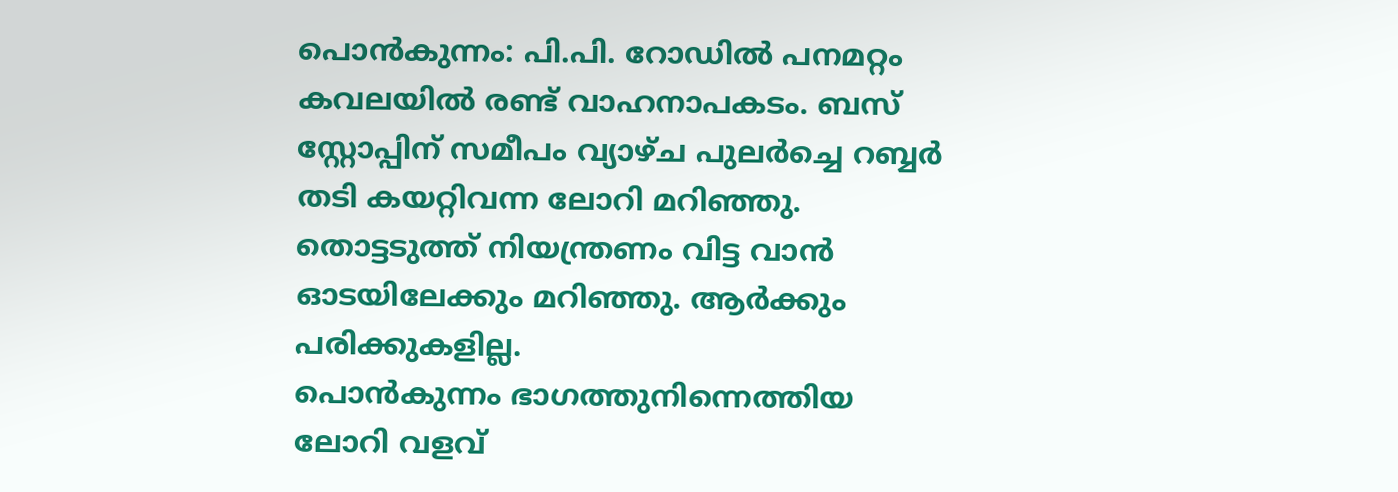പൊൻകുന്നം: പി.പി. റോഡിൽ പനമറ്റം കവലയിൽ രണ്ട് വാഹനാപകടം. ബസ് സ്റ്റോപ്പിന് സമീപം വ്യാഴ്ച പുലർച്ചെ റബ്ബർ തടി കയറ്റിവന്ന ലോറി മറിഞ്ഞു. തൊട്ടടുത്ത് നിയന്ത്രണം വിട്ട വാൻ ഓടയിലേക്കും മറിഞ്ഞു. ആർക്കും പരിക്കുകളില്ല.
പൊൻകുന്നം ഭാഗത്തുനിന്നെത്തിയ ലോറി വളവ്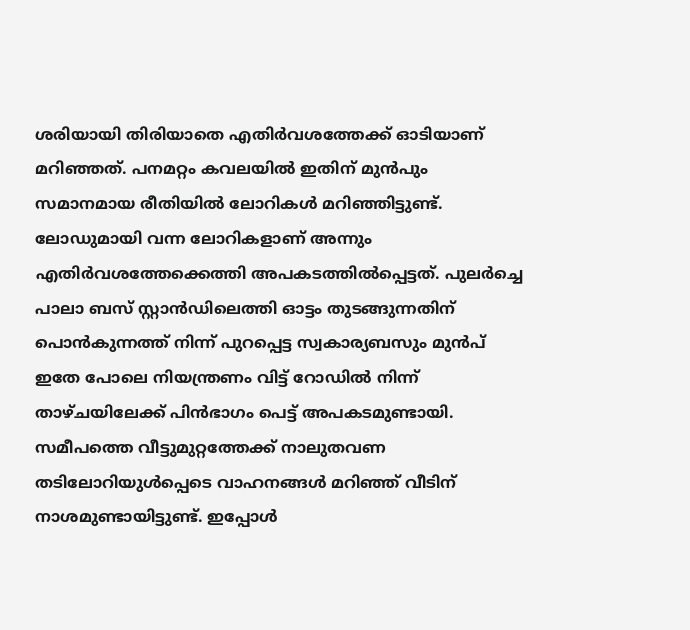ശരിയായി തിരിയാതെ എതിർവശത്തേക്ക് ഓടിയാണ് മറിഞ്ഞത്. പനമറ്റം കവലയിൽ ഇതിന് മുൻപും സമാനമായ രീതിയിൽ ലോറികൾ മറിഞ്ഞിട്ടുണ്ട്. ലോഡുമായി വന്ന ലോറികളാണ് അന്നും എതിർവശത്തേക്കെത്തി അപകടത്തിൽപ്പെട്ടത്. പുലർച്ചെ പാലാ ബസ് സ്റ്റാൻഡിലെത്തി ഓട്ടം തുടങ്ങുന്നതിന് പൊൻകുന്നത്ത് നിന്ന് പുറപ്പെട്ട സ്വകാര്യബസും മുൻപ് ഇതേ പോലെ നിയന്ത്രണം വിട്ട് റോഡിൽ നിന്ന് താഴ്ചയിലേക്ക് പിൻഭാഗം പെട്ട് അപകടമുണ്ടായി.
സമീപത്തെ വീട്ടുമുറ്റത്തേക്ക് നാലുതവണ തടിലോറിയുൾപ്പെടെ വാഹനങ്ങൾ മറിഞ്ഞ് വീടിന് നാശമുണ്ടായിട്ടുണ്ട്. ഇപ്പോൾ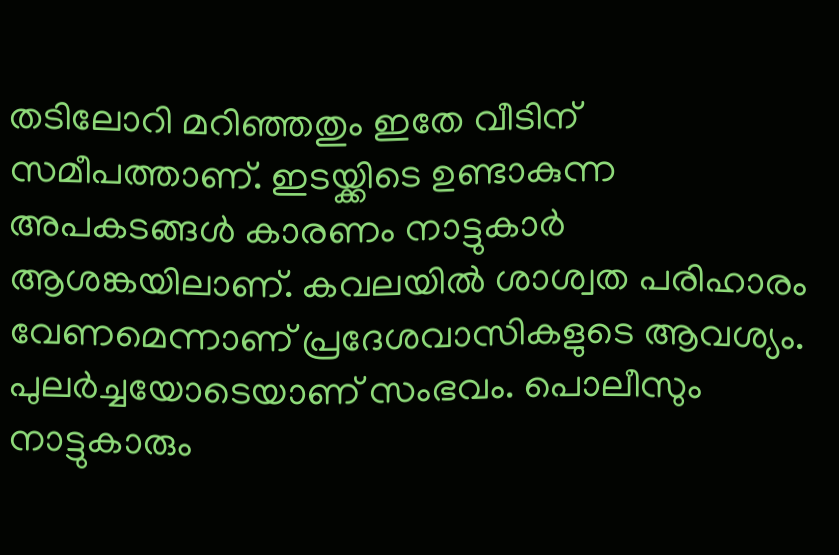തടിലോറി മറിഞ്ഞതും ഇതേ വീടിന് സമീപത്താണ്. ഇടയ്ക്കിടെ ഉണ്ടാകുന്ന അപകടങ്ങൾ കാരണം നാട്ടുകാർ ആശങ്കയിലാണ്. കവലയിൽ ശാശ്വത പരിഹാരം വേണമെന്നാണ് പ്രദേശവാസികളുടെ ആവശ്യം.
പുലർച്ചയോടെയാണ് സംഭവം. പൊലീസും നാട്ടുകാരും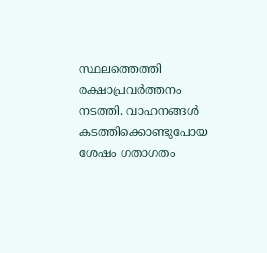സ്ഥലത്തെത്തി രക്ഷാപ്രവർത്തനം നടത്തി. വാഹനങ്ങൾ കടത്തിക്കൊണ്ടുപോയ ശേഷം ഗതാഗതം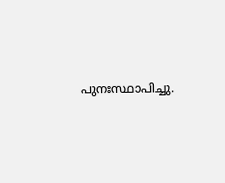പുനഃസ്ഥാപിച്ചു.